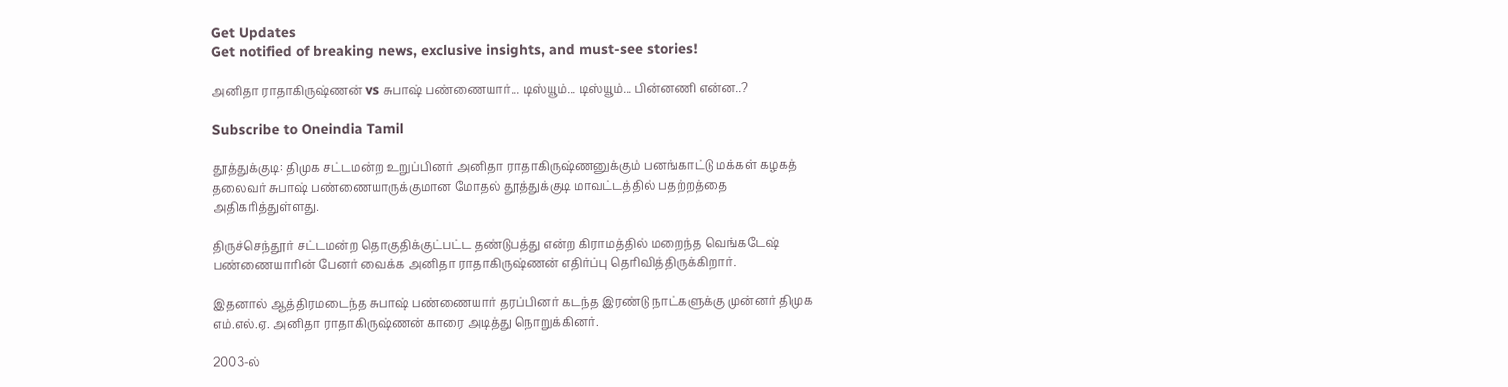Get Updates
Get notified of breaking news, exclusive insights, and must-see stories!

அனிதா ராதாகிருஷ்ணன் vs சுபாஷ் பண்ணையார்... டிஸ்யூம்... டிஸ்யூம்... பின்னணி என்ன..?

Subscribe to Oneindia Tamil

தூத்துக்குடி: திமுக சட்டமன்ற உறுப்பினர் அனிதா ராதாகிருஷ்ணனுக்கும் பனங்காட்டு மக்கள் கழகத் தலைவர் சுபாஷ் பண்ணையாருக்குமான மோதல் தூத்துக்குடி மாவட்டத்தில் பதற்றத்தை அதிகரித்துள்ளது.

திருச்செந்தூர் சட்டமன்ற தொகுதிக்குட்பட்ட தண்டுபத்து என்ற கிராமத்தில் மறைந்த வெங்கடேஷ் பண்ணையாரின் பேனர் வைக்க அனிதா ராதாகிருஷ்ணன் எதிர்ப்பு தெரிவித்திருக்கிறார்.

இதனால் ஆத்திரமடைந்த சுபாஷ் பண்ணையார் தரப்பினர் கடந்த இரண்டு நாட்களுக்கு முன்னர் திமுக எம்.எல்.ஏ. அனிதா ராதாகிருஷ்ணன் காரை அடித்து நொறுக்கினர்.

2003-ல்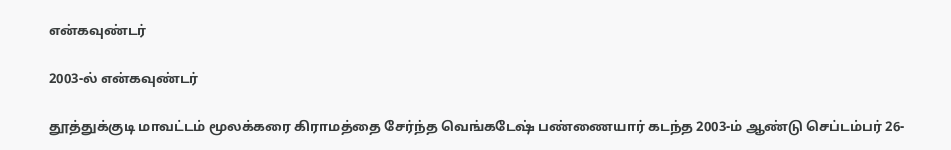என்கவுண்டர்

2003-ல் என்கவுண்டர்

தூத்துக்குடி மாவட்டம் மூலக்கரை கிராமத்தை சேர்ந்த வெங்கடேஷ் பண்ணையார் கடந்த 2003-ம் ஆண்டு செப்டம்பர் 26-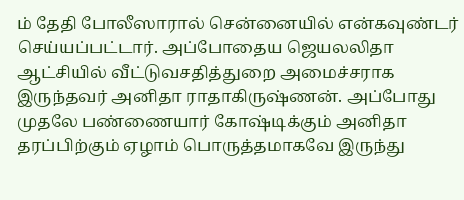ம் தேதி போலீஸாரால் சென்னையில் என்கவுண்டர் செய்யப்பட்டார். அப்போதைய ஜெயலலிதா ஆட்சியில் வீட்டுவசதித்துறை அமைச்சராக இருந்தவர் அனிதா ராதாகிருஷ்ணன். அப்போது முதலே பண்ணையார் கோஷ்டிக்கும் அனிதா தரப்பிற்கும் ஏழாம் பொருத்தமாகவே இருந்து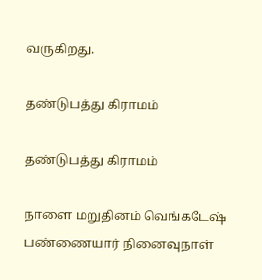வருகிறது.

தண்டுபத்து கிராமம்

தண்டுபத்து கிராமம்

நாளை மறுதினம் வெங்கடேஷ் பண்ணையார் நினைவுநாள்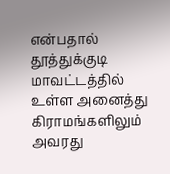என்பதால் தூத்துக்குடி மாவட்டத்தில் உள்ள அனைத்து கிராமங்களிலும் அவரது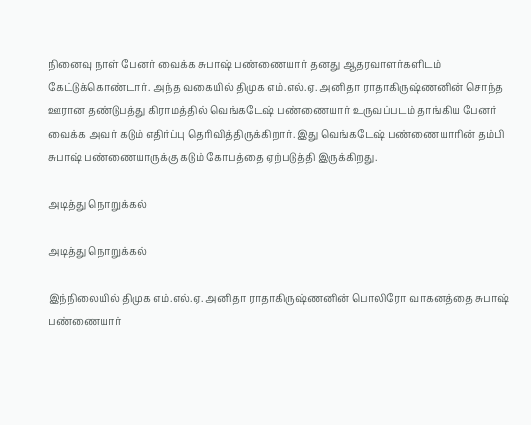நினைவு நாள் பேனர் வைக்க சுபாஷ் பண்ணையார் தனது ஆதரவாளர்களிடம் கேட்டுக்கொண்டார். அந்த வகையில் திமுக எம்.எல்.ஏ. அனிதா ராதாகிருஷ்ணனின் சொந்த ஊரான தண்டுபத்து கிராமத்தில் வெங்கடேஷ் பண்ணையார் உருவப்படம் தாங்கிய பேனர் வைக்க அவர் கடும் எதிர்ப்பு தெரிவித்திருக்கிறார். இது வெங்கடேஷ் பண்ணையாரின் தம்பி சுபாஷ் பண்ணையாருக்கு கடும் கோபத்தை ஏற்படுத்தி இருக்கிறது.

அடித்து நொறுக்கல்

அடித்து நொறுக்கல்

இந்நிலையில் திமுக எம்.எல்.ஏ. அனிதா ராதாகிருஷ்ணனின் பொலிரோ வாகனத்தை சுபாஷ் பண்ணையார்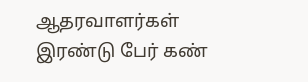ஆதரவாளர்கள் இரண்டு பேர் கண்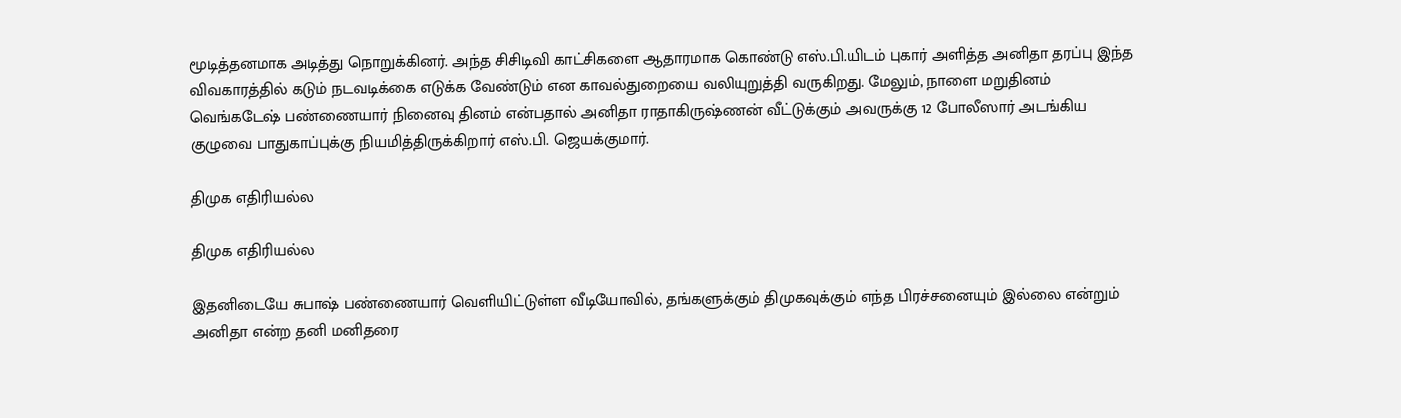மூடித்தனமாக அடித்து நொறுக்கினர். அந்த சிசிடிவி காட்சிகளை ஆதாரமாக கொண்டு எஸ்.பி.யிடம் புகார் அளித்த அனிதா தரப்பு இந்த விவகாரத்தில் கடும் நடவடிக்கை எடுக்க வேண்டும் என காவல்துறையை வலியுறுத்தி வருகிறது. மேலும், நாளை மறுதினம் வெங்கடேஷ் பண்ணையார் நினைவு தினம் என்பதால் அனிதா ராதாகிருஷ்ணன் வீட்டுக்கும் அவருக்கு 12 போலீஸார் அடங்கிய குழுவை பாதுகாப்புக்கு நியமித்திருக்கிறார் எஸ்.பி. ஜெயக்குமார்.

திமுக எதிரியல்ல

திமுக எதிரியல்ல

இதனிடையே சுபாஷ் பண்ணையார் வெளியிட்டுள்ள வீடியோவில், தங்களுக்கும் திமுகவுக்கும் எந்த பிரச்சனையும் இல்லை என்றும் அனிதா என்ற தனி மனிதரை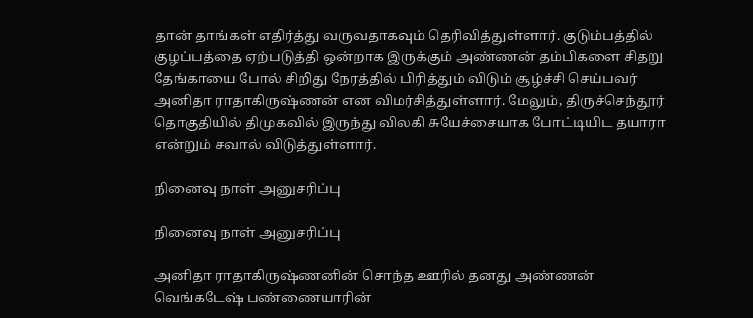தான் தாங்கள் எதிர்த்து வருவதாகவும் தெரிவித்துள்ளார். குடும்பத்தில் குழப்பத்தை ஏற்படுத்தி ஒன்றாக இருக்கும் அண்ணன் தம்பிகளை சிதறு தேங்காயை போல் சிறிது நேரத்தில் பிரித்தும் விடும் சூழ்ச்சி செய்பவர் அனிதா ராதாகிருஷ்ணன் என விமர்சித்துள்ளார். மேலும், திருச்செந்தூர் தொகுதியில் திமுகவில் இருந்து விலகி சுயேச்சையாக போட்டியிட தயாரா என்றும் சவால் விடுத்துள்ளார்.

நினைவு நாள் அனுசரிப்பு

நினைவு நாள் அனுசரிப்பு

அனிதா ராதாகிருஷ்ணனின் சொந்த ஊரில் தனது அண்ணன் வெங்கடேஷ் பண்ணையாரின்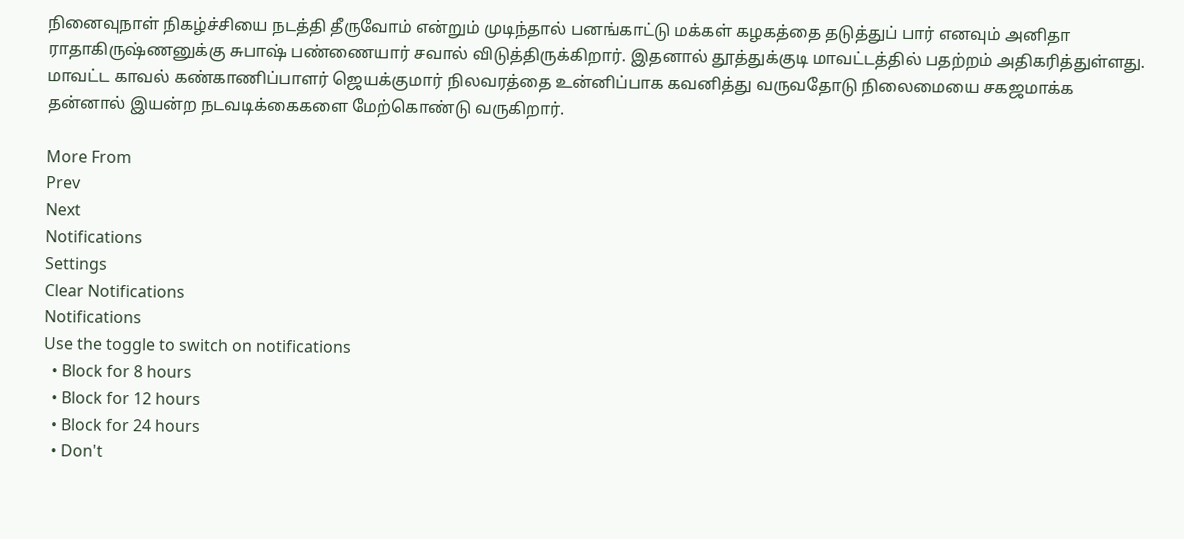நினைவுநாள் நிகழ்ச்சியை நடத்தி தீருவோம் என்றும் முடிந்தால் பனங்காட்டு மக்கள் கழகத்தை தடுத்துப் பார் எனவும் அனிதா ராதாகிருஷ்ணனுக்கு சுபாஷ் பண்ணையார் சவால் விடுத்திருக்கிறார். இதனால் தூத்துக்குடி மாவட்டத்தில் பதற்றம் அதிகரித்துள்ளது. மாவட்ட காவல் கண்காணிப்பாளர் ஜெயக்குமார் நிலவரத்தை உன்னிப்பாக கவனித்து வருவதோடு நிலைமையை சகஜமாக்க தன்னால் இயன்ற நடவடிக்கைகளை மேற்கொண்டு வருகிறார்.

More From
Prev
Next
Notifications
Settings
Clear Notifications
Notifications
Use the toggle to switch on notifications
  • Block for 8 hours
  • Block for 12 hours
  • Block for 24 hours
  • Don't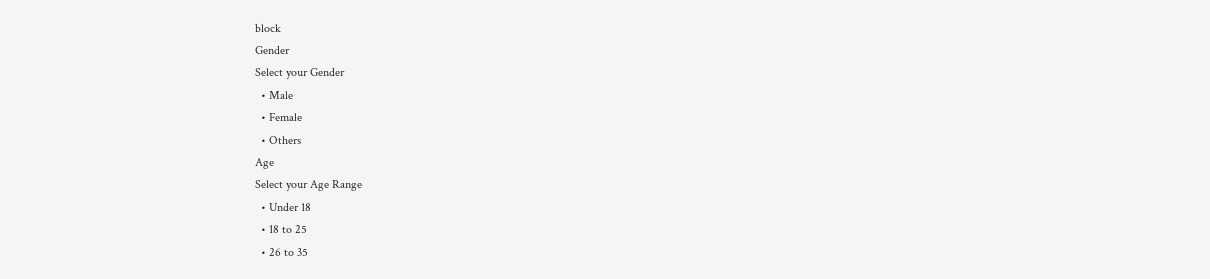block
Gender
Select your Gender
  • Male
  • Female
  • Others
Age
Select your Age Range
  • Under 18
  • 18 to 25
  • 26 to 35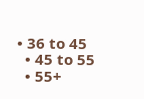• 36 to 45
  • 45 to 55
  • 55+